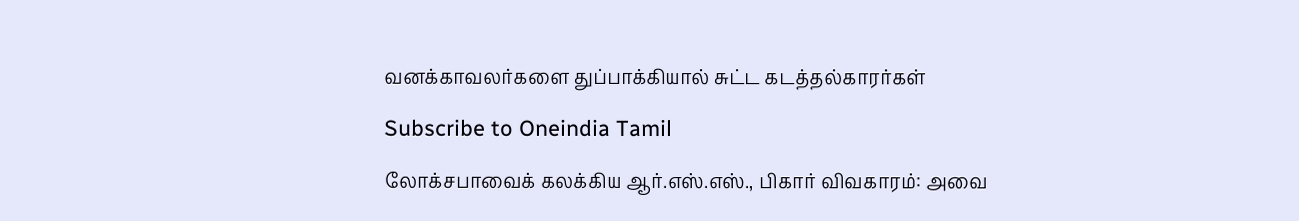வனக்காவலர்களை துப்பாக்கியால் சுட்ட கடத்தல்காரர்கள்

Subscribe to Oneindia Tamil

லோக்சபாவைக் கலக்கிய ஆர்.எஸ்.எஸ்., பிகார் விவகாரம்: அவை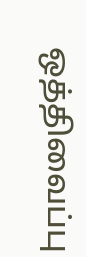ஒத்திவைப்பு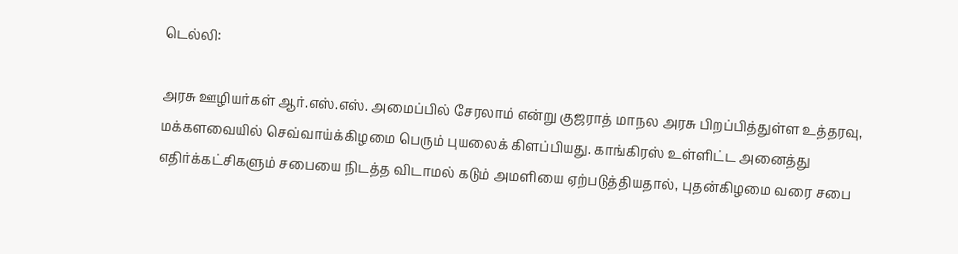டெல்லி:

அரசு ஊழியர்கள் ஆர்.எஸ்.எஸ். அமைப்பில் சேரலாம் என்று குஜராத் மாநல அரசு பிறப்பித்துள்ள உத்தரவு, மக்களவையில் செவ்வாய்க்கிழமை பெரும் புயலைக் கிளப்பியது. காங்கிரஸ் உள்ளிட்ட அனைத்து எதிர்க்கட்சிகளும் சபையை நிடத்த விடாமல் கடும் அமளியை ஏற்படுத்தியதால், புதன்கிழமை வரை சபை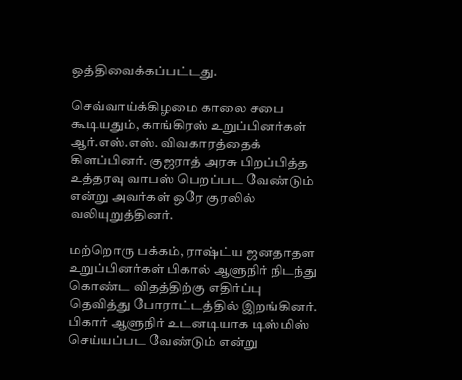ஒத்திவைக்கப்பட்டது.

செவ்வாய்க்கிழமை காலை சபை கூடியதும், காங்கிரஸ் உறுப்பினர்கள் ஆர்.எஸ்.எஸ். விவகாரத்தைக் கிளப்பினர். குஜராத் அரசு பிறப்பித்த உத்தரவு வாபஸ் பெறப்பட வேண்டும் என்று அவர்கள் ஒரே குரலில் வலியுறுத்தினர்.

மற்றொரு பக்கம், ராஷ்ட்ய ஜனதாதள உறுப்பினர்கள் பிகால் ஆளுநிர் நிடந்து கொண்ட விதத்திற்கு எதிர்ப்பு தெவித்து போராட்டத்தில் இறங்கினர். பிகார் ஆளுநிர் உடனடியாக டிஸ்மிஸ் செய்யப்பட வேண்டும் என்று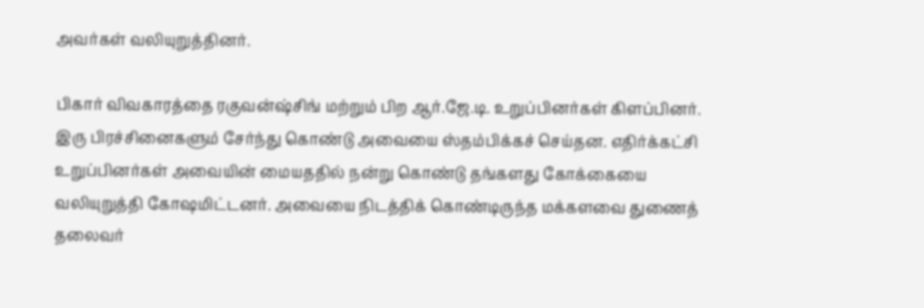அவர்கள் வலியுறுத்தினர்.

பிகார் விவகாரத்தை ரகுவன்ஷ்சிங் மற்றும் பிற ஆர்.ஜே.டி. உறுப்பினர்கள் கிளப்பினர். இரு பிரச்சினைகளும் சேர்ந்து கொண்டு அவையை ஸ்தம்பிக்கச் செய்தன. எதிர்க்கட்சி உறுப்பினர்கள் அவையின் மையததில் நன்று கொண்டு தங்களது கோக்கையை வலியுறுத்தி கோஷமிட்டனர். அவையை நிடத்திக் கொண்டிருந்த மக்களவை துணைத் தலைவர்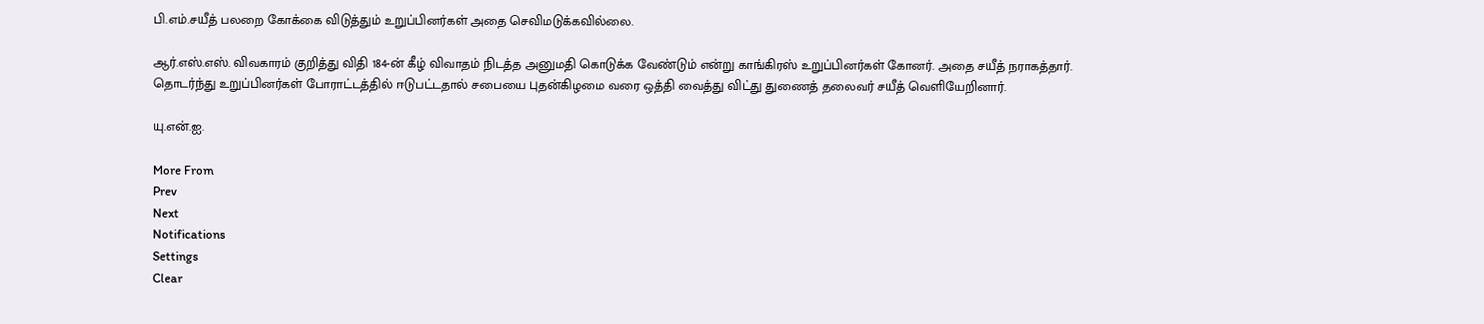பி.எம்.சயீத் பலறை கோக்கை விடுத்தும் உறுப்பினர்கள் அதை செவிமடுக்கவில்லை.

ஆர்.எஸ்.எஸ். விவகாரம் குறித்து விதி 184-ன் கீழ் விவாதம் நிடத்த அனுமதி கொடுக்க வேண்டும் என்று காங்கிரஸ் உறுப்பினர்கள் கோனர். அதை சயீத் நராகத்தார். தொடர்ந்து உறுப்பினர்கள் போராட்டத்தில் ஈடுபட்டதால் சபையை புதன்கிழமை வரை ஒத்தி வைத்து விட்து துணைத் தலைவர் சயீத் வெளியேறினார்.

யு.என்.ஐ.

More From
Prev
Next
Notifications
Settings
Clear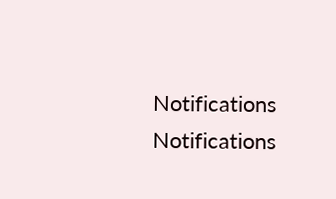Notifications
Notifications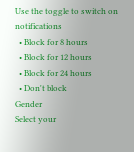Use the toggle to switch on notifications
  • Block for 8 hours
  • Block for 12 hours
  • Block for 24 hours
  • Don't block
Gender
Select your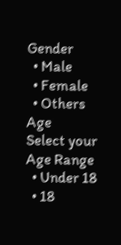Gender
  • Male
  • Female
  • Others
Age
Select your Age Range
  • Under 18
  • 18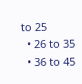to 25
  • 26 to 35
  • 36 to 45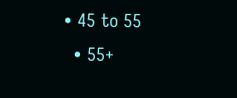• 45 to 55
  • 55+